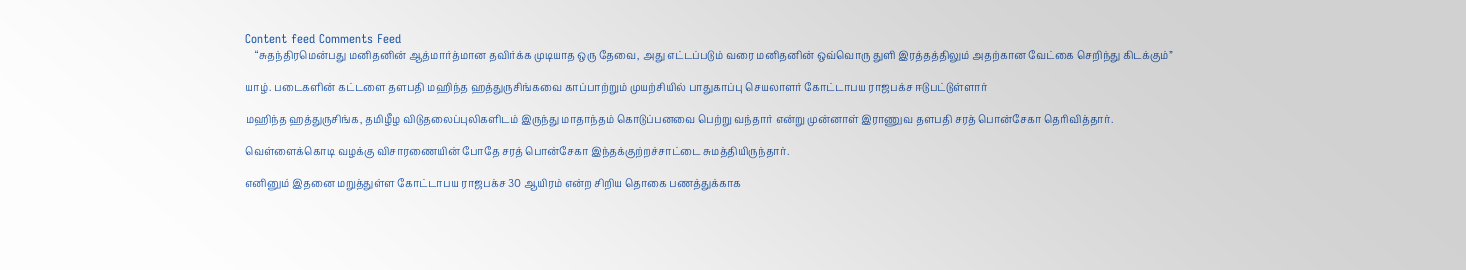Content feed Comments Feed
    “சுதந்திரமென்பது மனிதனின் ஆத்மார்த்மான தவிர்க்க முடியாத ஒரு தேவை, அது எட்டப்படும் வரை மனிதனின் ஒவ்வொரு துளி இரத்தத்திலும் அதற்கான வேட்கை செறிந்து கிடக்கும்”

யாழ். படைகளின் கட்டளை தளபதி மஹிந்த ஹத்துருசிங்கவை காப்பாற்றும் முயற்சியில் பாதுகாப்பு செயலாளர் கோட்டாபய ராஜபக்ச ஈடுபட்டுள்ளார்

மஹிந்த ஹத்துருசிங்க, தமிழீழ விடுதலைப்புலிகளிடம் இருந்து மாதாந்தம் கொடுப்பனவை பெற்று வந்தார் என்று முன்னாள் இராணுவ தளபதி சரத் பொன்சேகா தெரிவித்தார்.

வெள்ளைக்கொடி வழக்கு விசாரணையின் போதே சரத் பொன்சேகா இந்தக்குற்றச்சாட்டை சுமத்தியிருந்தார்.

எனினும் இதனை மறுத்துள்ள கோட்டாபய ராஜபக்ச 30 ஆயிரம் என்ற சிறிய தொகை பணத்துக்காக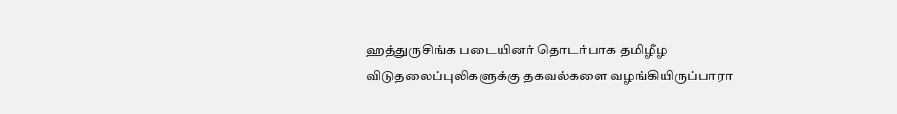ஹத்துருசிங்க படையினர் தொடர்பாக தமிழீழ விடுதலைப்புலிகளுக்கு தகவல்களை வழங்கியிருப்பாரா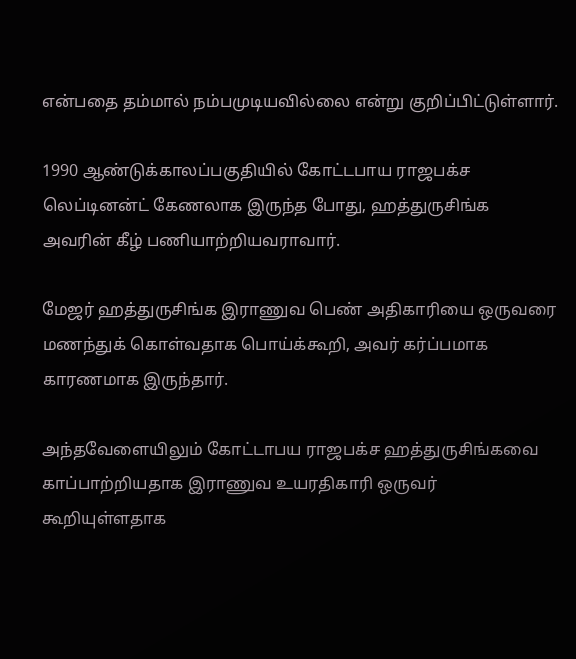என்பதை தம்மால் நம்பமுடியவில்லை என்று குறிப்பிட்டுள்ளார்.

1990 ஆண்டுக்காலப்பகுதியில் கோட்டபாய ராஜபக்ச லெப்டினன்ட் கேணலாக இருந்த போது, ஹத்துருசிங்க அவரின் கீழ் பணியாற்றியவராவார்.

மேஜர் ஹத்துருசிங்க இராணுவ பெண் அதிகாரியை ஒருவரை மணந்துக் கொள்வதாக பொய்க்கூறி, அவர் கர்ப்பமாக காரணமாக இருந்தார்.

அந்தவேளையிலும் கோட்டாபய ராஜபக்ச ஹத்துருசிங்கவை காப்பாற்றியதாக இராணுவ உயரதிகாரி ஒருவர் கூறியுள்ளதாக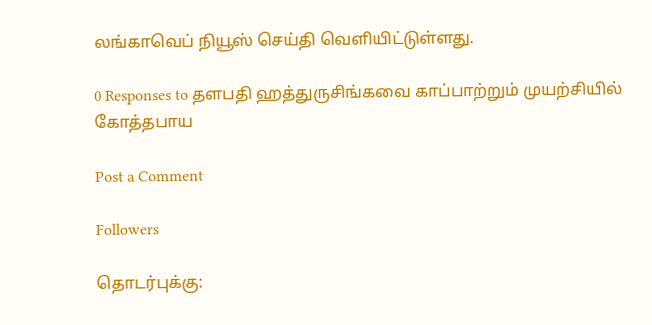லங்காவெப் நியூஸ் செய்தி வெளியிட்டுள்ளது.

0 Responses to தளபதி ஹத்துருசிங்கவை காப்பாற்றும் முயற்சியில் கோத்தபாய

Post a Comment

Followers

தொடர்புக்கு: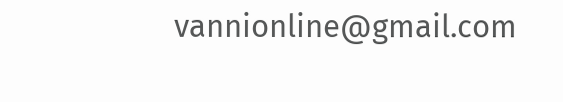vannionline@gmail.com